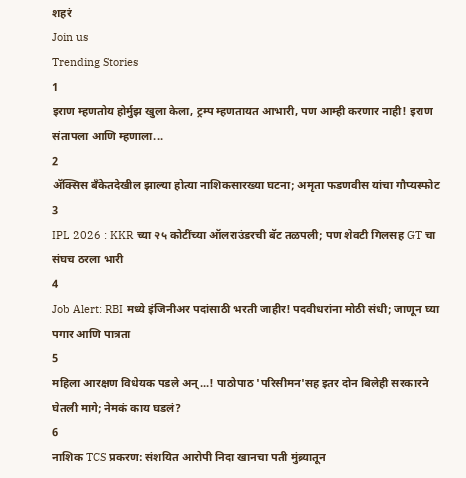शहरं
Join us
Trending Stories
1
इराण म्हणतोय होर्मुझ खुला केला, ट्रम्प म्हणतायत आभारी, पण आम्ही करणार नाही! इराण संतापला आणि म्हणाला...
2
ॲक्सिस बँकेतदेखील झाल्या होत्या नाशिकसारख्या घटना; अमृता फडणवीस यांचा गौप्यस्फोट
3
IPL 2026 : KKR च्या २५ कोटींच्या ऑलराउंडरची बॅट तळपली; पण शेवटी गिलसह GT चा संघच ठरला भारी
4
Job Alert: RBI मध्ये इंजिनीअर पदांसाठी भरती जाहीर! पदवीधरांना मोठी संधी; जाणून घ्या पगार आणि पात्रता
5
महिला आरक्षण विधेयक पडले अन्...! पाठोपाठ 'परिसीमन'सह इतर दोन बिलेही सरकारने घेतली मागे; नेमकं काय घडलं?
6
नाशिक TCS प्रकरण: संशयित आरोपी निदा खानचा पती मुंब्र्यातून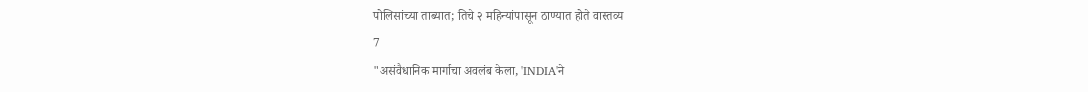पोलिसांच्या ताब्यात; तिचे २ महिन्यांपासून ठाण्यात होते वास्तव्य
7
"असंवैधानिक मार्गाचा अवलंब केला, 'INDIA'ने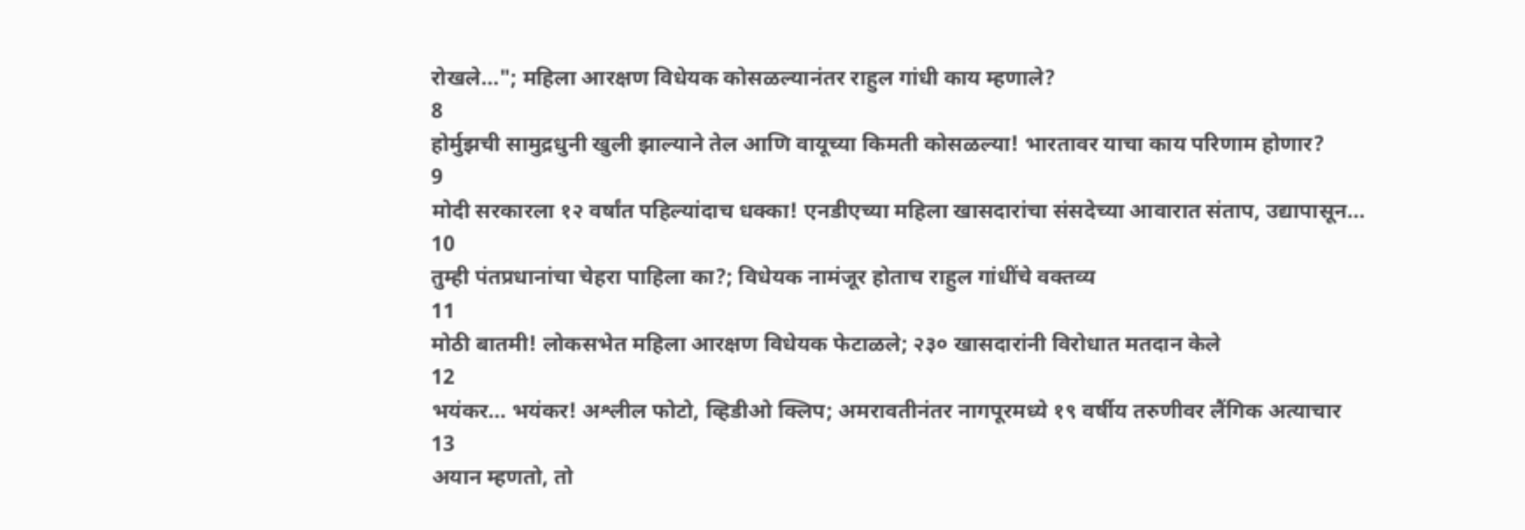रोखले..."; महिला आरक्षण विधेयक कोसळल्यानंतर राहुल गांधी काय म्हणाले?
8
होर्मुझची सामुद्रधुनी खुली झाल्याने तेल आणि वायूच्या किमती कोसळल्या! भारतावर याचा काय परिणाम होणार?
9
मोदी सरकारला १२ वर्षांत पहिल्यांदाच धक्का! एनडीएच्या महिला खासदारांचा संसदेच्या आवारात संताप, उद्यापासून...
10
तुम्ही पंतप्रधानांचा चेहरा पाहिला का?; विधेयक नामंजूर होताच राहुल गांधींचे वक्तव्य
11
मोठी बातमी! लोकसभेत महिला आरक्षण विधेयक फेटाळले; २३० खासदारांनी विरोधात मतदान केले
12
भयंकर... भयंकर! अश्लील फोटो, व्हिडीओ क्लिप; अमरावतीनंतर नागपूरमध्ये १९ वर्षीय तरुणीवर लैंगिक अत्याचार
13
अयान म्हणतो, तो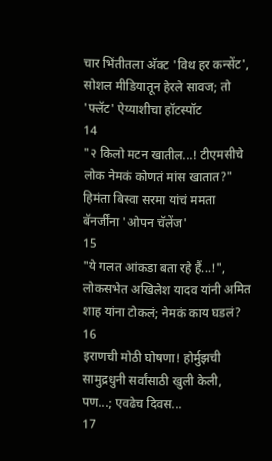चार भिंतीतला अ‍ॅक्ट 'विथ हर कन्सेंट', सोशल मीडियातून हेरले सावज; तो 'फ्लॅट' ऐय्याशीचा हॉटस्पॉट
14
"२ किलो मटन खातील...! टीएमसीचे लोक नेमकं कोणतं मांस खातात?" हिमंता बिस्वा सरमा यांचं ममता बॅनर्जींना 'ओपन चॅलेंज'
15
"ये गलत आंकडा बता रहे हैं...!", लोकसभेत अखिलेश यादव यांनी अमित शाह यांना टोकलं; नेमकं काय घडलं?
16
इराणची मोठी घोषणा! होर्मुझची सामुद्रधुनी सर्वांसाठी खुली केली, पण...; एवढेच दिवस...
17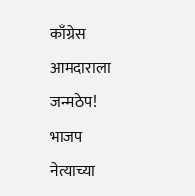काँग्रेस आमदाराला जन्मठेप! भाजप नेत्याच्या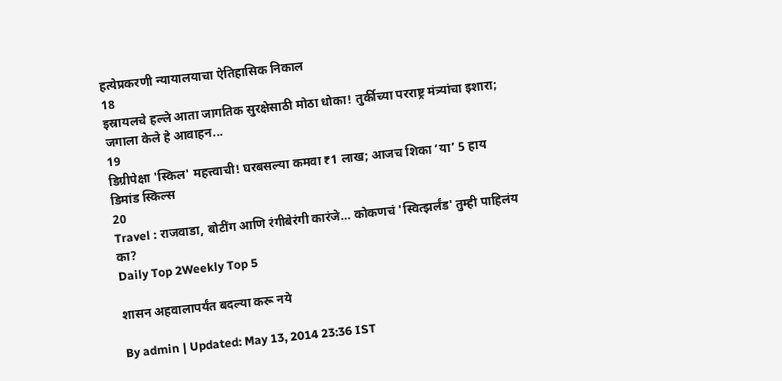हत्येप्रकरणी न्यायालयाचा ऐतिहासिक निकाल
18
इस्रायलचे हल्ले आता जागतिक सुरक्षेसाठी मोठा धोका! तुर्कीच्या परराष्ट्र मंत्र्यांचा इशारा; जगाला केले हे आवाहन...
19
डिग्रीपेक्षा 'स्किल' महत्त्वाची! घरबसल्या कमवा ₹1 लाख; आजच शिका ‘या’ 5 हाय डिमांड स्किल्स
20
Travel : राजवाडा, बोटींग आणि रंगीबेरंगी कारंजे… कोकणचं 'स्वित्झर्लंड' तुम्ही पाहिलंय का?
Daily Top 2Weekly Top 5

शासन अहवालापर्यंत बदल्या करू नये

By admin | Updated: May 13, 2014 23:36 IST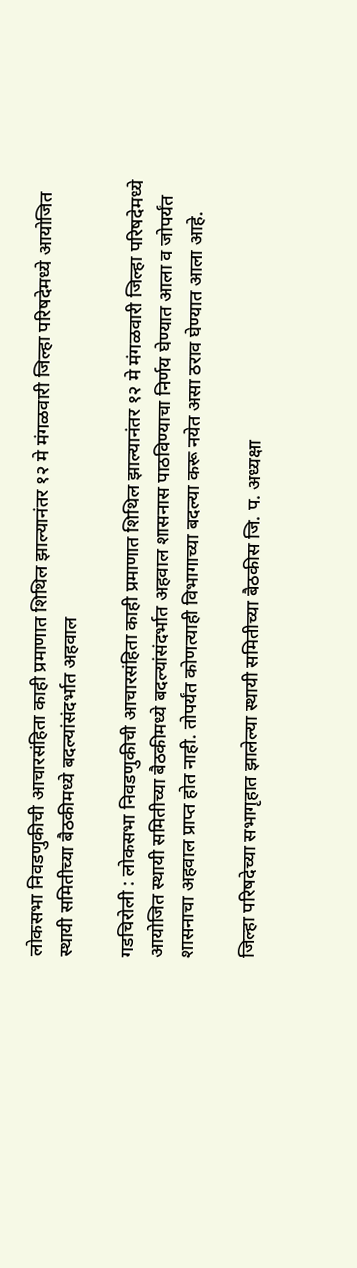लोकसभा निवडणुकीची आचारसंहिता काही प्रमाणात शिथिल झाल्यानंतर १२ मे मंगळवारी जिल्हा परिषदेमध्ये आयोजित स्थायी समितीच्या बैठकीमध्ये बदल्यांसंदर्भात अहवाल

गडचिरोली : लोकसभा निवडणुकीची आचारसंहिता काही प्रमाणात शिथिल झाल्यानंतर १२ मे मंगळवारी जिल्हा परिषदेमध्ये आयोजित स्थायी समितीच्या बैठकीमध्ये बदल्यांसंदर्भात अहवाल शासनास पाठविण्याचा निर्णय घेण्यात आला व जोपर्यंत शासनाचा अहवाल प्राप्त होत नाही. तोपर्यंत कोणत्याही विभागाच्या बदल्या करू नयेत असा ठराव घेण्यात आला आहे.

जिल्हा परिषदेच्या सभागृहात झालेल्या स्थायी समितीच्या बैठकीस जि. प. अध्यक्षा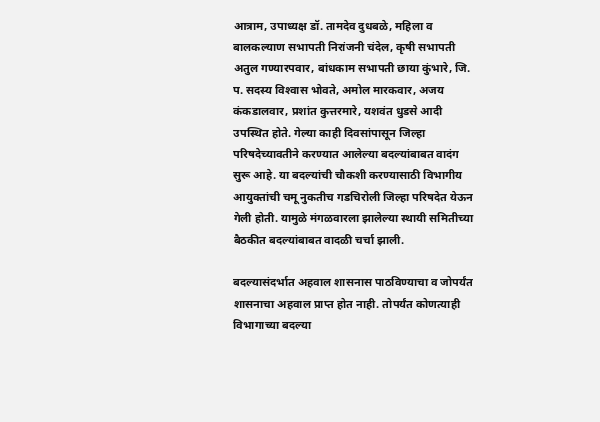आत्राम, उपाध्यक्ष डॉ. तामदेव दुधबळे, महिला व बालकल्याण सभापती निरांजनी चंदेल, कृषी सभापती अतुल गण्यारपवार, बांधकाम सभापती छाया कुंभारे, जि. प. सदस्य विश्‍वास भोवते, अमोल मारकवार, अजय कंकडालवार, प्रशांत कुत्तरमारे, यशवंत धुडसे आदी उपस्थित होते. गेल्या काही दिवसांपासून जिल्हा परिषदेच्यावतीने करण्यात आलेल्या बदल्यांबाबत वादंग सुरू आहे. या बदल्यांची चौकशी करण्यासाठी विभागीय आयुक्तांची चमू नुकतीच गडचिरोली जिल्हा परिषदेत येऊन गेली होती. यामुळे मंगळवारला झालेल्या स्थायी समितीच्या बैठकीत बदल्यांबाबत वादळी चर्चा झाली.

बदल्यासंदर्भात अहवाल शासनास पाठविण्याचा व जोपर्यंत शासनाचा अहवाल प्राप्त होत नाही. तोपर्यंत कोणत्याही विभागाच्या बदल्या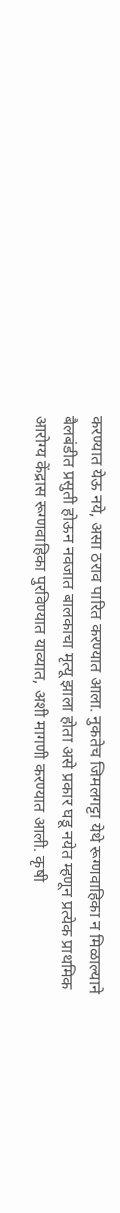करण्यात येऊ नये, असा ठराव पारित करण्यात आला. नुकतेच जिमलगट्टा येथे रूग्णवाहिका न मिळाल्याने बैलबंडीत प्रसुती होऊन नवजात बालकाचा मृत्यू झाला होता असे प्रकार घडू नयेत म्हणून प्रत्येक प्राथमिक आरोग्य केंद्रास रूग्णवाहिका पुरविण्यात याव्यात, अशी मागणी करण्यात आली. कृषी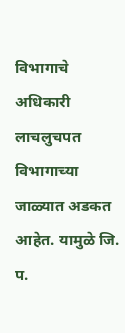विभागाचे अधिकारी लाचलुचपत विभागाच्या जाळ्यात अडकत आहेत. यामुळे जि. प.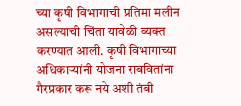च्या कृषी विभागाची प्रतिमा मलीन असल्याची चिंता यावेळी व्यक्त करण्यात आली. कृषी विभागाच्या अधिकार्‍यांनी योजना राबवितांना गैरप्रकार करू नये अशी तंबी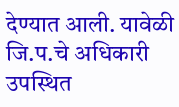देण्यात आली. यावेळी जि.प.चे अधिकारी उपस्थित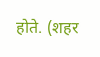होते. (शहर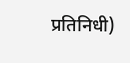प्रतिनिधी)